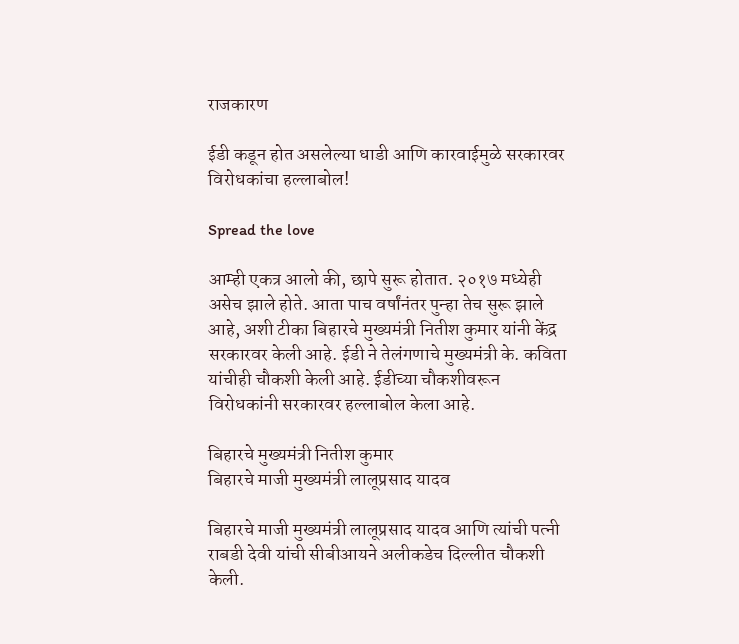राजकारण

ईडी कडून होत असलेल्या धाडी आणि कारवाईमुळे सरकारवर विरोधकांचा हल्लाबोल!

Spread the love

आम्ही एकत्र आलो की, छापे सुरू होतात. २०१७ मध्येही असेच झाले होते. आता पाच वर्षांनंतर पुन्हा तेच सुरू झाले आहे, अशी टीका बिहारचे मुख्यमंत्री नितीश कुमार यांनी केंद्र सरकारवर केली आहे. ईडी ने तेलंगणाचे मुख्यमंत्री के. कविता यांचीही चौकशी केली आहे. ईडीच्या चौकशीवरून विरोधकांनी सरकारवर हल्लाबोल केला आहे.

बिहारचे मुख्यमंत्री नितीश कुमार
बिहारचे माजी मुख्यमंत्री लालूप्रसाद यादव

बिहारचे माजी मुख्यमंत्री लालूप्रसाद यादव आणि त्यांची पत्नी राबडी देवी यांची सीबीआयने अलीकडेच दिल्लीत चौकशी केली.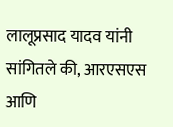लालूप्रसाद यादव यांनी सांगितले की, आरएसएस आणि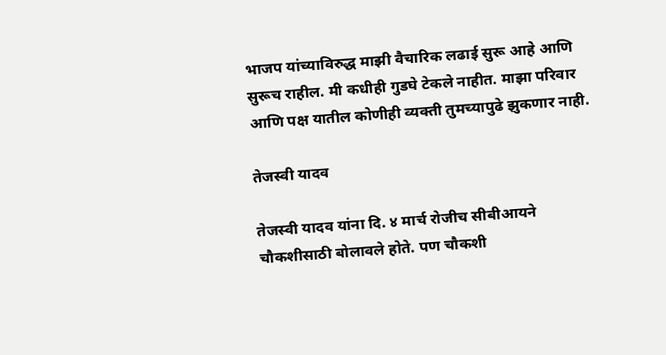भाजप यांच्याविरुद्ध माझी वैचारिक लढाई सुरू आहे आणि सुरूच राहील. मी कधीही गुडघे टेकले नाहीत. माझा परिवार आणि पक्ष यातील कोणीही व्यक्ती तुमच्यापुढे झुकणार नाही.

तेजस्वी यादव

तेजस्वी यादव यांना दि. ४ मार्च रोजीच सीबीआयने चौकशीसाठी बोलावले होते. पण चौकशी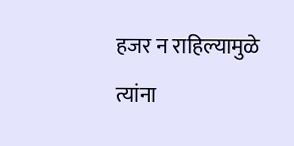हजर न राहिल्यामुळे त्यांना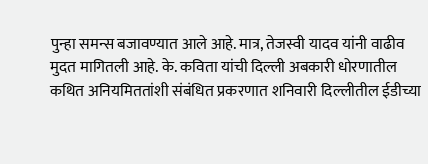पुन्हा समन्स बजावण्यात आले आहे. मात्र, तेजस्वी यादव यांनी वाढीव मुदत मागितली आहे. के. कविता यांची दिल्ली अबकारी धोरणातील कथित अनियमिततांशी संबंधित प्रकरणात शनिवारी दिल्लीतील ईडीच्या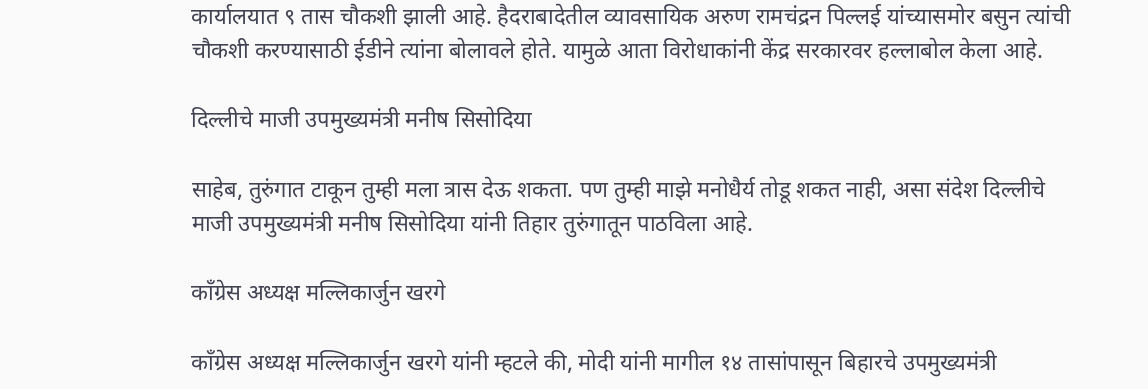कार्यालयात ९ तास चौकशी झाली आहे. हैदराबादेतील व्यावसायिक अरुण रामचंद्रन पिल्लई यांच्यासमोर बसुन त्यांची चौकशी करण्यासाठी ईडीने त्यांना बोलावले होते. यामुळे आता विरोधाकांनी केंद्र सरकारवर हल्लाबोल केला आहे.

दिल्लीचे माजी उपमुख्यमंत्री मनीष सिसोदिया

साहेब, तुरुंगात टाकून तुम्ही मला त्रास देऊ शकता. पण तुम्ही माझे मनोधैर्य तोडू शकत नाही, असा संदेश दिल्लीचे माजी उपमुख्यमंत्री मनीष सिसोदिया यांनी तिहार तुरुंगातून पाठविला आहे.

काँग्रेस अध्यक्ष मल्लिकार्जुन खरगे

काँग्रेस अध्यक्ष मल्लिकार्जुन खरगे यांनी म्हटले की, मोदी यांनी मागील १४ तासांपासून बिहारचे उपमुख्यमंत्री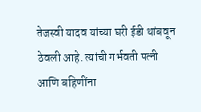तेजस्वी यादव यांच्या घरी ईडी थांबवून ठेवली आहे. त्यांची गर्भवती पत्नी आणि बहिणींना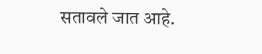सतावले जात आहे.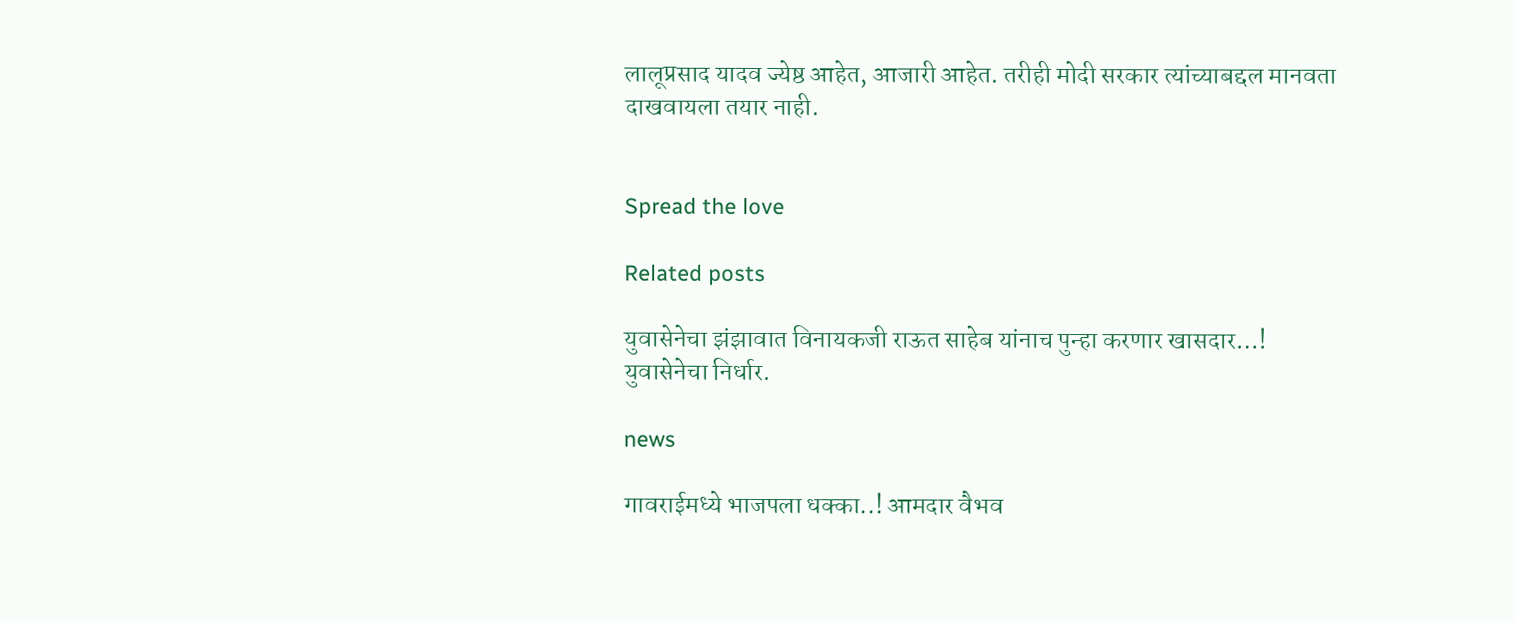लालूप्रसाद यादव ज्येष्ठ आहेत, आजारी आहेत. तरीही मोदी सरकार त्यांच्याबद्दल मानवता दाखवायला तयार नाही.


Spread the love

Related posts

युवासेनेचा झंझावात विनायकजी राऊत साहेब यांनाच पुन्हा करणार खासदार…! युवासेनेचा निर्धार.

news

गावराईमध्ये भाजपला धक्का..! आमदार वैभव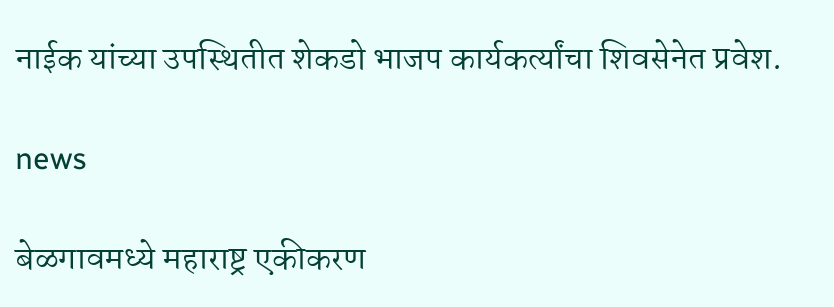नाईक यांच्या उपस्थितीत शेकडो भाजप कार्यकर्त्यांचा शिवसेनेत प्रवेश.

news

बेळगावमध्ये महाराष्ट्र एकीकरण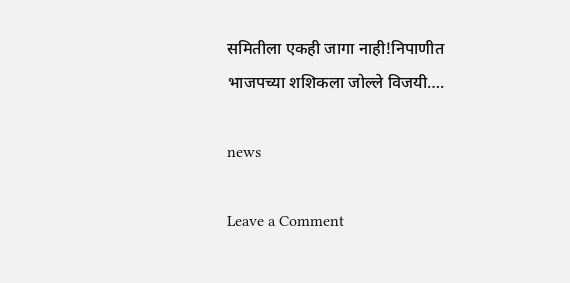समितीला एकही जागा नाही!निपाणीत भाजपच्या शशिकला जोल्ले विजयी….

news

Leave a Comment